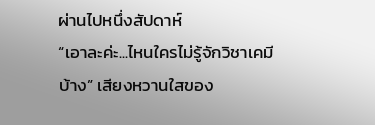ผ่านไปหนึ่งสัปดาห์
“เอาละค่ะ...ไหนใครไม่รู้จักวิชาเคมีบ้าง” เสียงหวานใสของ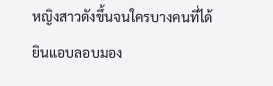หญิงสาวดังขึ้นจนใครบางคนที่ได้ยินแอบลอบมอง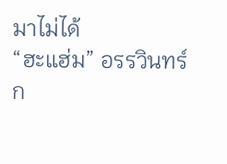มาไม่ได้
“ฮะแฮ่ม” อรรวินทร์ก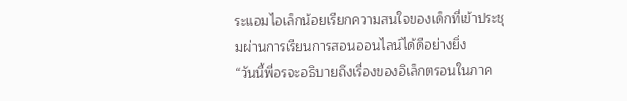ระแอมไอเล็กน้อยเรียกความสนใจของเด็กที่เข้าประชุมผ่านการเรียนการสอนออนไลน์ได้ดีอย่างยิ่ง
“วันนี้พี่อรจะอธิบายถึงเรื่องของอิเล็กตรอนในภาค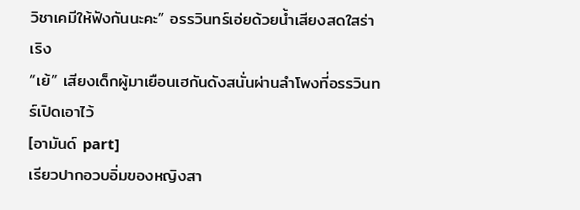วิชาเคมีให้ฟังกันนะคะ” อรรวินทร์เอ่ยด้วยน้ำเสียงสดใสร่าเริง
“เย้” เสียงเด็กผู้มาเยือนเฮกันดังสนั่นผ่านลำโพงที่อรรวินทร์เปิดเอาไว้
[อามันด์ part]
เรียวปากอวบอิ่มของหญิงสา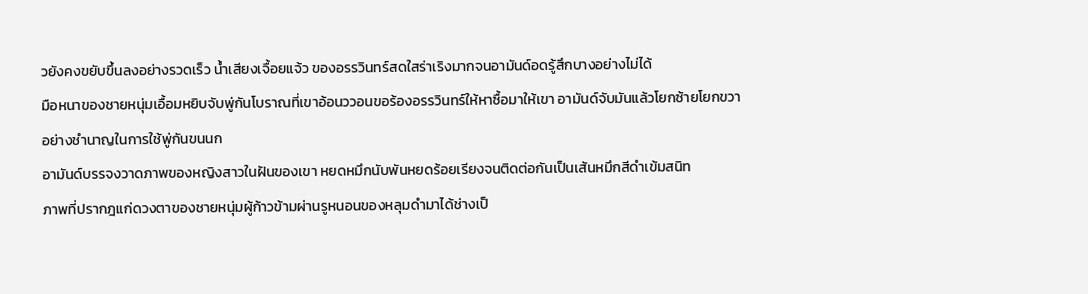วยังคงขยับขึ้นลงอย่างรวดเร็ว น้ำเสียงเจื้อยแจ้ว ของอรรวินทร์สดใสร่าเริงมากจนอามันด์อดรู้สึกบางอย่างไม่ได้
มือหนาของชายหนุ่มเอื้อมหยิบจับพู่กันโบราณที่เขาอ้อนววอนขอร้องอรรวินทร์ให้หาซื้อมาให้เขา อามันด์จับมันแล้วโยกซ้ายโยกขวาอย่างชำนาญในการใช้พู่กันขนนก
อามันด์บรรจงวาดภาพของหญิงสาวในฝันของเขา หยดหมึกนับพันหยดร้อยเรียงจนติดต่อกันเป็นเส้นหมึกสีดำเข้มสนิท
ภาพที่ปรากฎแก่ดวงตาของชายหนุ่มผู้ก้าวข้ามผ่านรูหนอนของหลุมดำมาได้ช่างเป็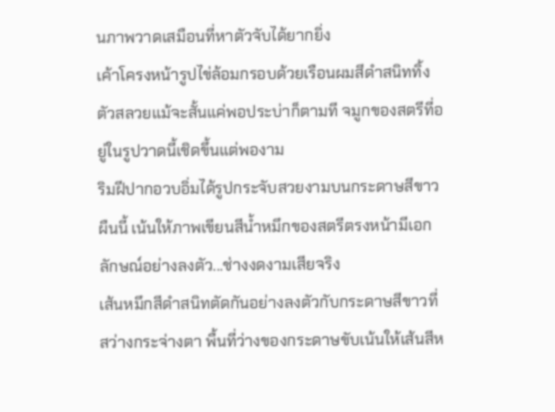นภาพวาดเสมือนที่หาตัวจับได้ยากยิ่ง
เค้าโครงหน้ารูปไข่ล้อมกรอบด้วยเรือนผมสีดำสนิททิ้งตัวสลวยแม้จะสั้นแค่พอประบ่าก็ตามที จมูกของสตรีที่อยู่ในรูปวาดนี้เชิดขึ้นแต่พองาม
ริมฝีปากอวบอิ่มได้รูปกระจับสวยงามบนกระดาษสีขาวผืนนี้ เน้นให้ภาพเขียนสีน้ำหมึกของสตรีตรงหน้ามีเอกลักษณ์อย่างลงตัว...ช่างงดงามเสียจริง
เส้นหมึกสีดำสนิทตัดกันอย่างลงตัวกับกระดาษสีขาวที่สว่างกระจ่างตา พื้นที่ว่างของกระดาษขับเน้นให้เส้นสีห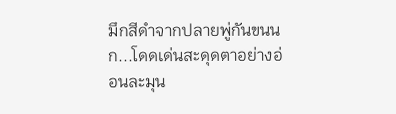มึกสีดำจากปลายพู่กันขนนก...โดดเด่นสะดุดตาอย่างอ่อนละมุน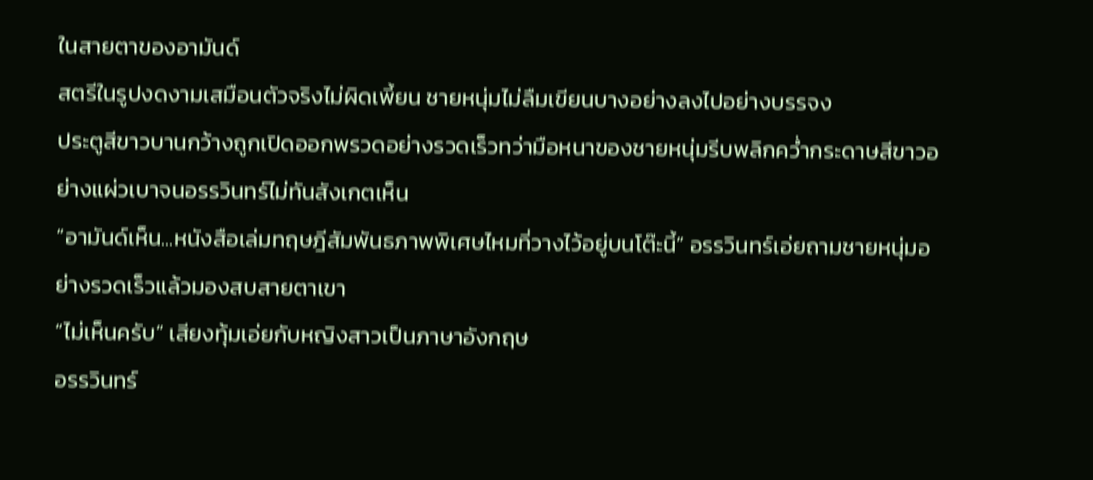ในสายตาของอามันด์
สตรีในรูปงดงามเสมือนตัวจริงไม่ผิดเพี้ยน ชายหนุ่มไม่ลืมเขียนบางอย่างลงไปอย่างบรรจง
ประตูสีขาวบานกว้างถูกเปิดออกพรวดอย่างรวดเร็วทว่ามือหนาของชายหนุ่มรีบพลิกคว่ำกระดาษสีขาวอย่างแผ่วเบาจนอรรวินทร์ไม่ทันสังเกตเห็น
“อามันด์เห็น...หนังสือเล่มทฤษฎีสัมพันธภาพพิเศษไหมที่วางไว้อยู่บนโต๊ะนี้” อรรวินทร์เอ่ยถามชายหนุ่มอย่างรวดเร็วแล้วมองสบสายตาเขา
“ไม่เห็นครับ” เสียงทุ้มเอ่ยกับหญิงสาวเป็นภาษาอังกฤษ
อรรวินทร์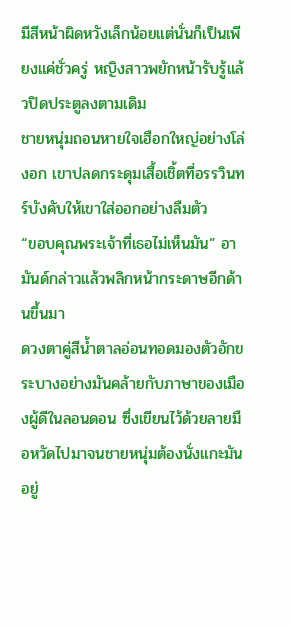มีสีหน้าผิดหวังเล็กน้อยแต่นั่นก็เป็นเพียงแค่ชั่วครู่ หญิงสาวพยักหน้ารับรู้แล้วปิดประตูลงตามเดิม
ชายหนุ่มถอนหายใจเฮือกใหญ่อย่างโล่งอก เขาปลดกระดุมเสื้อเชิ้ตที่อรรวินทร์บังคับให้เขาใส่ออกอย่างลืมตัว
“ขอบคุณพระเจ้าที่เธอไม่เห็นมัน” อามันด์กล่าวแล้วพลิกหน้ากระดาษอีกด้านขึ้นมา
ดวงตาคู่สีน้ำตาลอ่อนทอดมองตัวอักขระบางอย่างมันคล้ายกับภาษาของเมืองผู้ดีในลอนดอน ซึ่งเขียนไว้ด้วยลายมือหวัดไปมาจนชายหนุ่มต้องนั่งแกะมันอยู่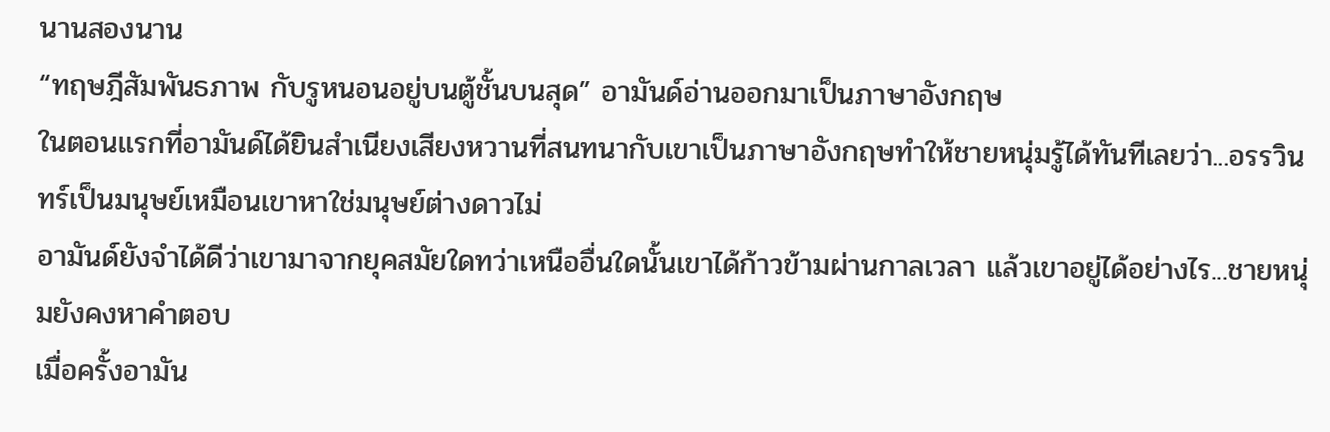นานสองนาน
“ทฤษฎีสัมพันธภาพ กับรูหนอนอยู่บนตู้ชั้นบนสุด” อามันด์อ่านออกมาเป็นภาษาอังกฤษ
ในตอนแรกที่อามันด์ได้ยินสำเนียงเสียงหวานที่สนทนากับเขาเป็นภาษาอังกฤษทำให้ชายหนุ่มรู้ได้ทันทีเลยว่า...อรรวินทร์เป็นมนุษย์เหมือนเขาหาใช่มนุษย์ต่างดาวไม่
อามันด์ยังจำได้ดีว่าเขามาจากยุคสมัยใดทว่าเหนืออื่นใดนั้นเขาได้ก้าวข้ามผ่านกาลเวลา แล้วเขาอยู่ได้อย่างไร...ชายหนุ่มยังคงหาคำตอบ
เมื่อครั้งอามัน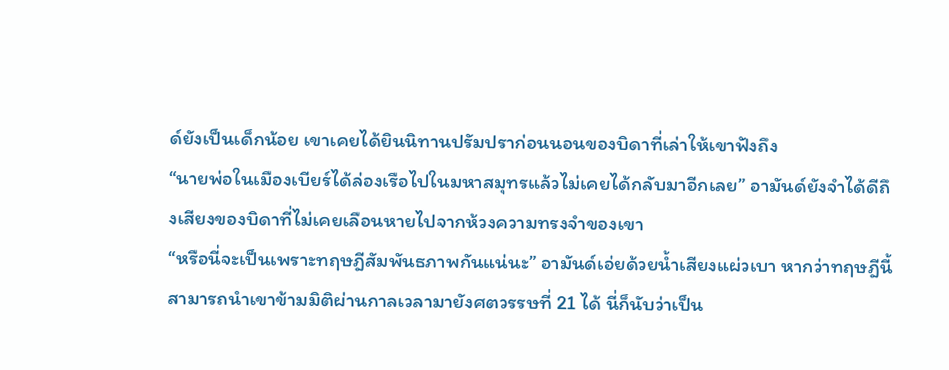ด์ยังเป็นเด็กน้อย เขาเคยได้ยินนิทานปรัมปราก่อนนอนของบิดาที่เล่าให้เขาฟังถึง
“นายพ่อในเมืองเบียร์ได้ล่องเรือไปในมหาสมุทรแล้วไม่เคยได้กลับมาอีกเลย” อามันด์ยังจำได้ดีถึงเสียงของบิดาที่ไม่เคยเลือนหายไปจากห้วงความทรงจำของเขา
“หรือนี่จะเป็นเพราะทฤษฎีสัมพันธภาพกันแน่นะ” อามันด์เอ่ยด้วยน้ำเสียงแผ่วเบา หากว่าทฤษฎีนี้สามารถนำเขาข้ามมิติผ่านกาลเวลามายังศตวรรษที่ 21 ได้ นี่ก็นับว่าเป็น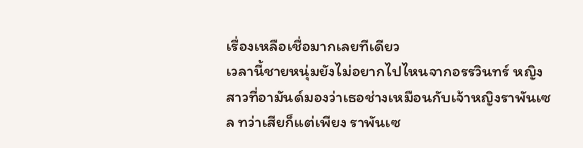เรื่องเหลือเชื่อมากเลยทีเดียว
เวลานี้ชายหนุ่มยังไม่อยากไปไหนจากอรรวินทร์ หญิงสาวที่อามันด์มองว่าเธอช่างเหมือนกับเจ้าหญิงราพันเซล ทว่าเสียก็แต่เพียง ราพันเซ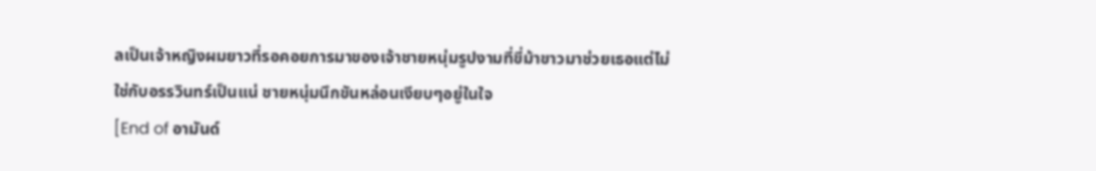ลเป็นเจ้าหญิงผมยาวที่รอคอยการมาของเจ้าชายหนุ่มรูปงามที่ขี่ม้าขาวมาช่วยเธอแต่ไม่ใช่กับอรรวินทร์เป็นแน่ ชายหนุ่มนึกขันหล่อนเงียบๆอยู่ในใจ
[End of อามันด์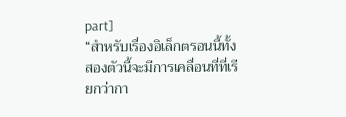part]
“สำหรับเรื่องอิเล็กตรอนนี้ทั้งสองตัวนี้จะมีการเคลื่อนที่ที่เรียกว่ากา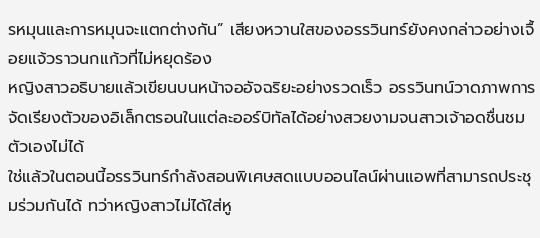รหมุนและการหมุนจะแตกต่างกัน” เสียงหวานใสของอรรวินทร์ยังคงกล่าวอย่างเจื้อยแจ้วราวนกแก้วที่ไม่หยุดร้อง
หญิงสาวอธิบายแล้วเขียนบนหน้าจออัจฉริยะอย่างรวดเร็ว อรรวินทน์วาดภาพการจัดเรียงตัวของอิเล็กตรอนในแต่ละออร์บิทัลได้อย่างสวยงามจนสาวเจ้าอดชื่นชมตัวเองไม่ได้
ใช่แล้วในตอนนี้อรรวินทร์กำลังสอนพิเศษสดแบบออนไลน์ผ่านแอพที่สามารถประชุมร่วมกันได้ ทว่าหญิงสาวไม่ได้ใส่หู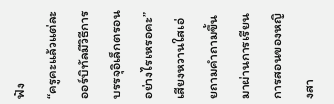ฟัง
“ครูคะแล้วแต่ละออร์บิทัลมีวิธีการบรรจุอิเล็กตรอนอย่างไรเหรอคะ” เสียงหวานใสเอ่ยถามคำถามขึ้นมาผ่านการเรียนการสอนของหญิงสา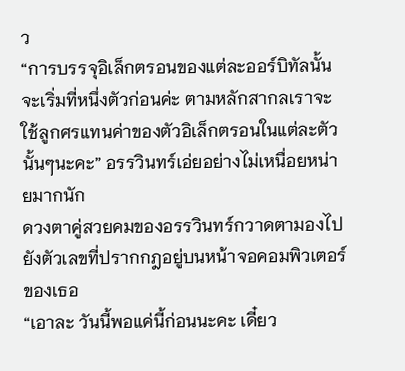ว
“การบรรจุอิเล็กตรอนของแต่ละออร์บิทัลนั้นจะเริ่มที่หนึ่งตัวก่อนค่ะ ตามหลักสากลเราจะใช้ลูกศรแทนค่าของตัวอิเล็กตรอนในแต่ละตัวนั้นๆนะคะ” อรรวินทร์เอ่ยอย่างไม่เหนื่อยหน่ายมากนัก
ดวงตาคู่สวยคมของอรรวินทร์กวาดตามองไปยังตัวเลขที่ปรากกฎอยู่บนหน้าจอคอมพิวเตอร์ของเธอ
“เอาละ วันนี้พอแค่นี้ก่อนนะคะ เดี๋ยว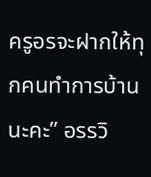ครูอรจะฝากให้ทุกคนทำการบ้านนะคะ” อรรวิ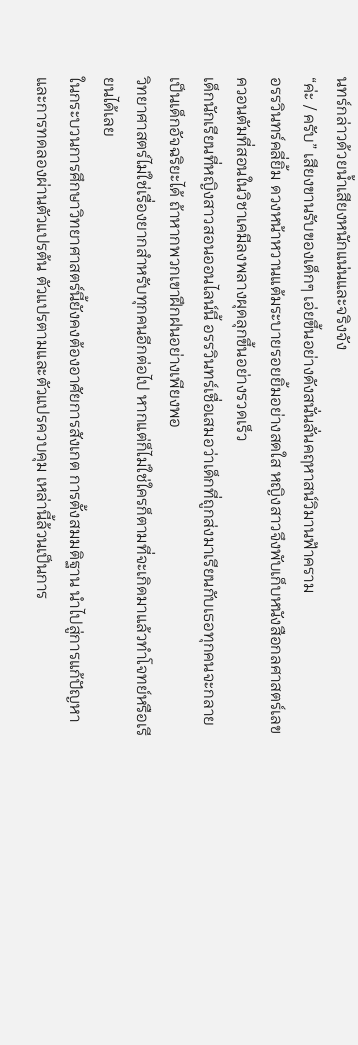นทร์กล่าวด้วยน้ำเสียงหนักแน่นและจริงจัง
“ค่ะ / ครับ” เสียงขานรับของเด็กๆ เอ่ยขึ้นอย่างดังสนั่นลั่นคฤหาสน์วิมานฟ้าคราม
อรรวินทร์คลี่ยิ้ม ดวงหน้าหวานแต้มระบายรอยยิ้มอย่างสดใส หญิงสาวจึงพับเก็บหนังสือกลศาสตร์เลขควอนตัมที่สอนในวิชาเคมีลงพลางผุดลุกขึ้นอย่างรวดเร็ว
เด็กนักเรียนที่หญิงสาวสอนออนไลน์นี้ อรรวินทร์เชื่อเสมอว่าเด็กที่ถูกส่งมาเรียนกับเธอทุกคนจะกลายเป็นเด็กอัจฉริยะได้ ถ้าหากพวกเขาฝึกฝนอย่างเพียงพอ
วิทยาศาสตร์ไม่ใช่เรื่องยากสำหรับทุกคนอีกต่อไป หากแต่ก็ไม่ใช่ใครก็ตามที่จะเกิดมาแล้วทำโจทย์หรือเรียนได้เลย
ในกระบวนการศึกษาวิทยาศาสตร์นี้ยังคงต้องอาศัยการสังเกต การตั้งสมมติฐาน นำไปสู่การแก้ปัญหา และการทดลองผ่านตัวแปรต้น ตัวแปรตามและตัวแปรควบคุม เหล่านี้ล้วนเป็นการ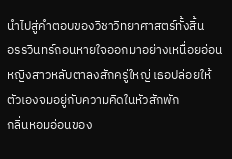นำไปสู่คำตอบของวิชาวิทยาศาสตร์ทั้งสิ้น
อรรวินทร์ถอนหายใจออกมาอย่างเหนื่อยอ่อน หญิงสาวหลับตาลงสักครู่ใหญ่ เธอปล่อยให้ตัวเองจมอยู่กับความคิดในหัวสักพัก
กลิ่นหอมอ่อนของ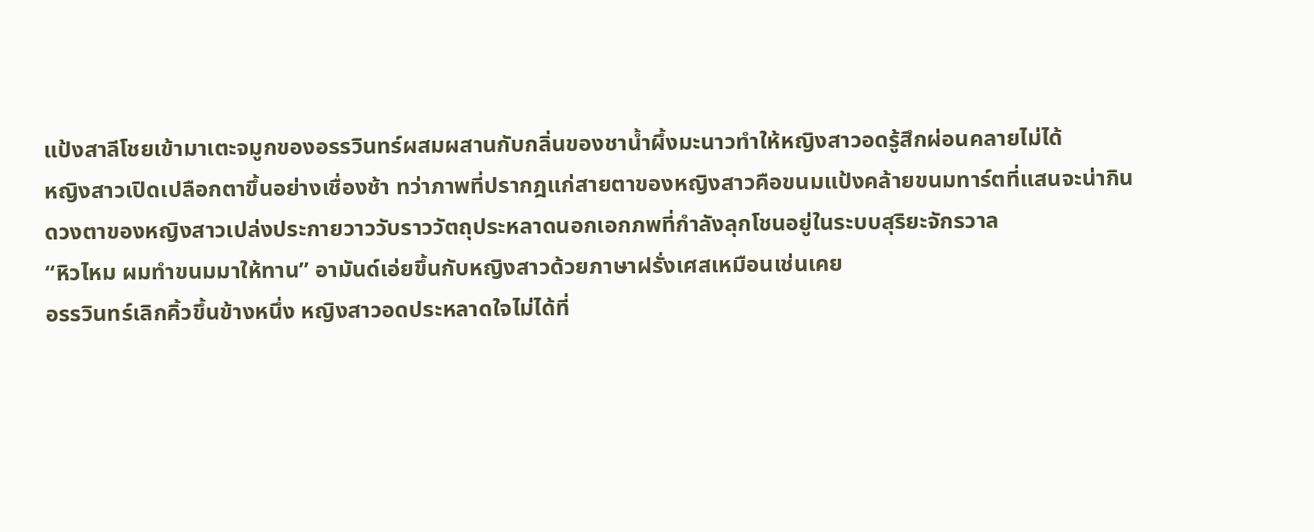แป้งสาลีโชยเข้ามาเตะจมูกของอรรวินทร์ผสมผสานกับกลิ่นของชาน้ำผึ้งมะนาวทำให้หญิงสาวอดรู้สึกผ่อนคลายไม่ได้
หญิงสาวเปิดเปลือกตาขึ้นอย่างเชื่องช้า ทว่าภาพที่ปรากฎแก่สายตาของหญิงสาวคือขนมแป้งคล้ายขนมทาร์ตที่แสนจะน่ากิน
ดวงตาของหญิงสาวเปล่งประกายวาววับราววัตถุประหลาดนอกเอกภพที่กำลังลุกโชนอยู่ในระบบสุริยะจักรวาล
“หิวไหม ผมทำขนมมาให้ทาน” อามันด์เอ่ยขึ้นกับหญิงสาวด้วยภาษาฝรั่งเศสเหมือนเช่นเคย
อรรวินทร์เลิกคิ้วขึ้นข้างหนึ่ง หญิงสาวอดประหลาดใจไม่ได้ที่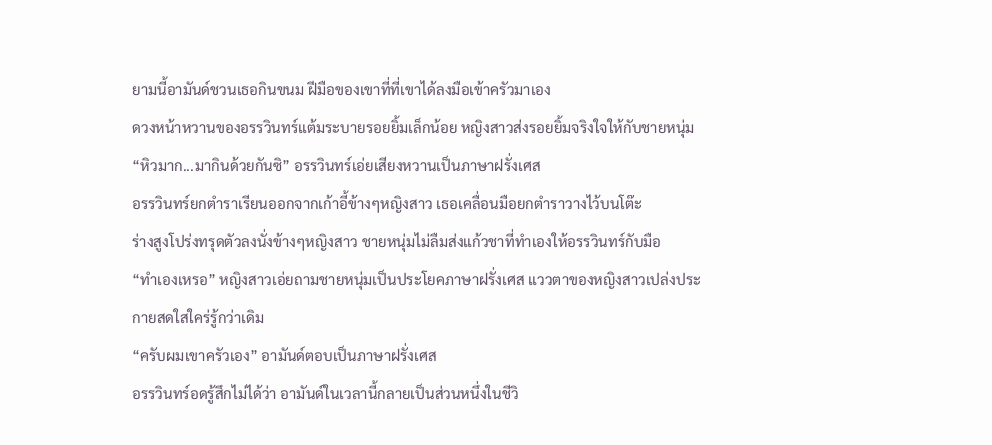ยามนี้อามันด์ชวนเธอกินขนม ฝีมือของเขาที่ที่เขาได้ลงมือเข้าครัวมาเอง
ดวงหน้าหวานของอรรวินทร์แต้มระบายรอยยิ้มเล็กน้อย หญิงสาวส่งรอยยิ้มจริงใจให้กับชายหนุ่ม
“หิวมาก...มากินด้วยกันซิ” อรรวินทร์เอ่ยเสียงหวานเป็นภาษาฝรั่งเศส
อรรวินทร์ยกตำราเรียนออกจากเก้าอี้ข้างๆหญิงสาว เธอเคลื่อนมือยกตำราวางไว้บนโต๊ะ
ร่างสูงโปร่งทรุดตัวลงนั่งข้างๆหญิงสาว ชายหนุ่มไม่ลืมส่งแก้วชาที่ทำเองให้อรรวินทร์กับมือ
“ทำเองเหรอ” หญิงสาวเอ่ยถามชายหนุ่มเป็นประโยคภาษาฝรั่งเศส แววตาของหญิงสาวเปล่งประกายสดใสใคร่รู้กว่าเดิม
“ครับผมเขาครัวเอง” อามันด์ตอบเป็นภาษาฝรั่งเศส
อรรวินทร์อดรู้สึกไม่ได้ว่า อามันด์ในเวลานี้กลายเป็นส่วนหนึ่งในชีวิ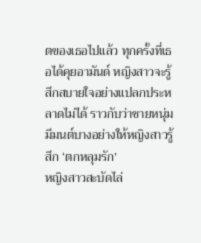ตของเธอไปแล้ว ทุกครั้งที่เธอได้คุยอามันด์ หญิงสาวจะรู้สึกสบายใจอย่างแปลกประหลาดไม่ได้ ราวกับว่าชายหนุ่มมีมนต์บางอย่างให้หญิงสาวรู้สึก ‘ตกหลุมรัก’
หญิงสาวสะบัดไล่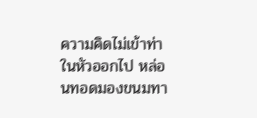ความคิดไม่เข้าท่าในหัวออกไป หล่อนทอดมองขนมทา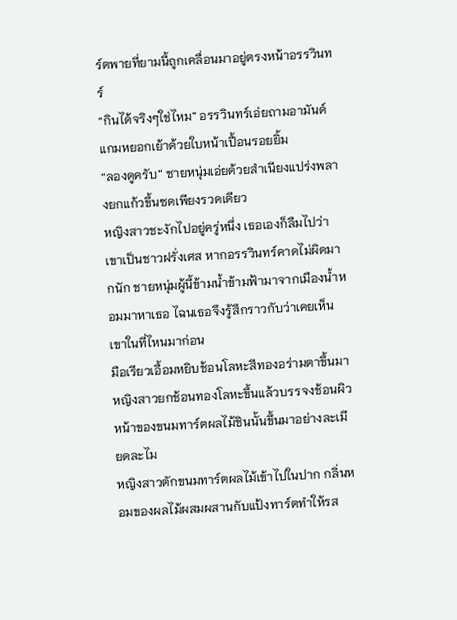ร์ตพายที่ยามนี้ถูกเคลื่อนมาอยู่ตรงหน้าอรรวินทร์
“กินได้จริงๆใช่ไหม” อรรวินทร์เอ่ยถามอามันด์แกมหยอกเย้าด้วยใบหน้าเปื้อนรอยยิ้ม
“ลองดูครับ” ชายหนุ่มเอ่ยด้วยสำเนียงแปร่งพลางยกแก้วขึ้นซดเพียงรวดเดียว
หญิงสาวชะงักไปอยู่ครู่หนึ่ง เธอเองก็ลืมไปว่าเขาเป็นชาวฝรั่งเศส หากอรรวินทร์คาดไม่ผิดมากนัก ชายหนุ่มผู้นี้ข้ามน้ำข้ามฟ้ามาจากเมืองน้ำหอมมาหาเธอ ไฉนเธอจึงรู้สึกราวกับว่าเคยเห็นเขาในที่ไหนมาก่อน
มือเรียวเอื้อมหยิบช้อนโลหะสีทองอร่ามตาขึ้นมา หญิงสาวยกช้อนทองโลหะขึ้นแล้วบรรจงช้อนผิวหน้าของขนมทาร์ตผลไม้ชินนั้นขึ้นมาอย่างละเมียดละไม
หญิงสาวตักขนมทาร์ตผลไม้เข้าไปในปาก กลิ่นหอมของผลไม้ผสมผสานกับแป้งทาร์ตทำให้รส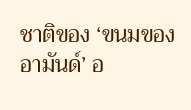ชาติของ ‘ขนมของอามันด์’ อ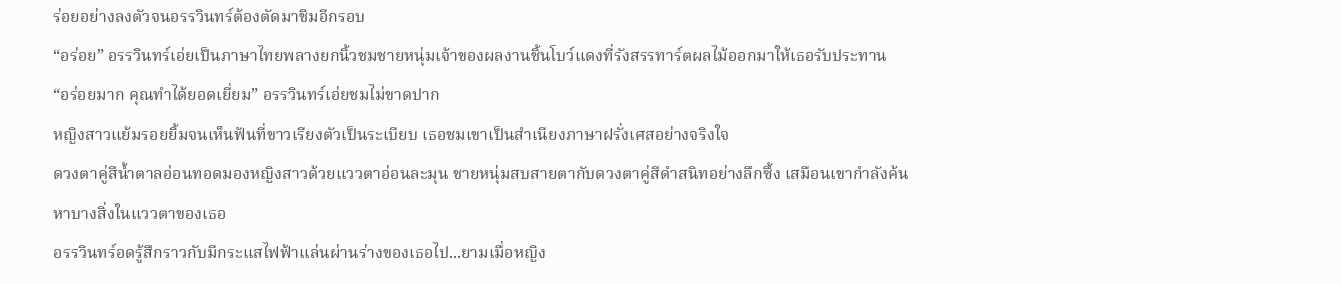ร่อยอย่างลงตัวจนอรรวินทร์ต้องตัดมาชิมอีกรอบ
“อร่อย” อรรวินทร์เอ่ยเป็นภาษาไทยพลางยกนิ้วชมชายหนุ่มเจ้าของผลงานชิ้นโบว์แดงที่รังสรรทาร์ตผลไม้ออกมาให้เธอรับประทาน
“อร่อยมาก คุณทำได้ยอดเยี่ยม” อรรวินทร์เอ่ยชมไม่ขาดปาก
หญิงสาวแย้มรอยยิ้มจนเห็นฟันที่ขาวเรียงตัวเป็นระเบียบ เธอชมเขาเป็นสำเนียงภาษาฝรั่งเศสอย่างจริงใจ
ดวงตาคู่สีน้ำตาลอ่อนทอดมองหญิงสาวด้วยแววตาอ่อนละมุน ชายหนุ่มสบสายตากับดวงตาคู่สีดำสนิทอย่างลึกซึ้ง เสมือนเขากำลังค้นหาบางสิ่งในแววตาของเธอ
อรรวินทร์อดรู้สึกราวกับมีกระแสไฟฟ้าแล่นผ่านร่างของเธอไป...ยามเมื่อหญิง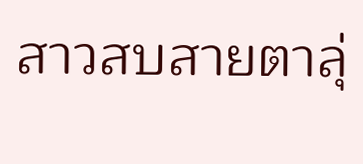สาวสบสายตาลุ่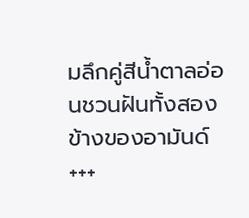มลึกคู่สีน้ำตาลอ่อนชวนฝันทั้งสองข้างของอามันด์
+++